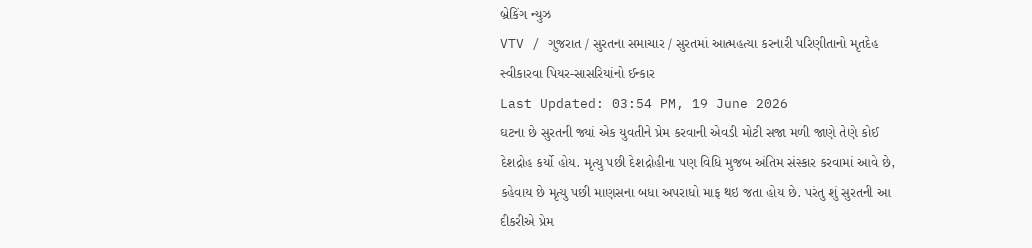બ્રેકિંગ ન્યુઝ
VTV / ગુજરાત / સુરતના સમાચાર / સુરતમાં આત્મહત્યા કરનારી પરિણીતાનો મૃતદેહ સ્વીકારવા પિયર-સાસરિયાંનો ઈન્કાર
Last Updated: 03:54 PM, 19 June 2026
ઘટના છે સુરતની જ્યાં એક યુવતીને પ્રેમ કરવાની એવડી મોટી સજા મળી જાણે તેણે કોઈ દેશદ્રોહ કર્યો હોય. મૃત્યુ પછી દેશદ્રોહીના પણ વિધિ મુજબ અંતિમ સંસ્કાર કરવામાં આવે છે, કહેવાય છે મૃત્યુ પછી માણસના બધા અપરાધો માફ થઇ જતા હોય છે. પરંતુ શું સુરતની આ દીકરીએ પ્રેમ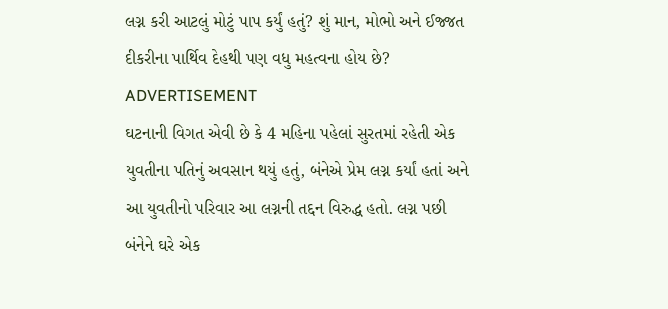લગ્ન કરી આટલું મોટું પાપ કર્યું હતું? શું માન, મોભો અને ઈજ્જત દીકરીના પાર્થિવ દેહથી પણ વધુ મહત્વના હોય છે?
ADVERTISEMENT
ઘટનાની વિગત એવી છે કે 4 મહિના પહેલાં સુરતમાં રહેતી એક યુવતીના પતિનું અવસાન થયું હતું, બંનેએ પ્રેમ લગ્ન કર્યાં હતાં અને આ યુવતીનો પરિવાર આ લગ્નની તદ્દન વિરુદ્ધ હતો. લગ્ન પછી બંનેને ઘરે એક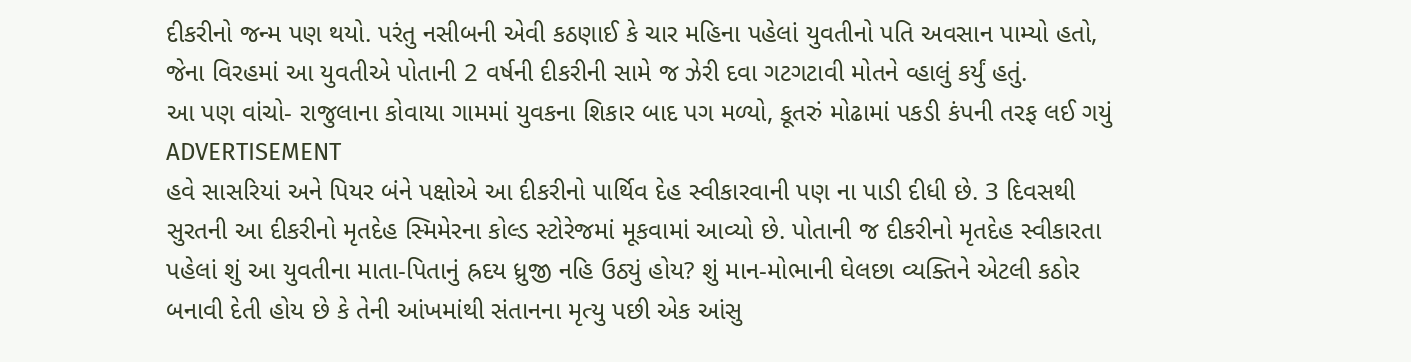દીકરીનો જન્મ પણ થયો. પરંતુ નસીબની એવી કઠણાઈ કે ચાર મહિના પહેલાં યુવતીનો પતિ અવસાન પામ્યો હતો, જેના વિરહમાં આ યુવતીએ પોતાની 2 વર્ષની દીકરીની સામે જ ઝેરી દવા ગટગટાવી મોતને વ્હાલું કર્યું હતું.
આ પણ વાંચો- રાજુલાના કોવાયા ગામમાં યુવકના શિકાર બાદ પગ મળ્યો, કૂતરું મોઢામાં પકડી કંપની તરફ લઈ ગયું
ADVERTISEMENT
હવે સાસરિયાં અને પિયર બંને પક્ષોએ આ દીકરીનો પાર્થિવ દેહ સ્વીકારવાની પણ ના પાડી દીધી છે. 3 દિવસથી સુરતની આ દીકરીનો મૃતદેહ સ્મિમેરના કોલ્ડ સ્ટોરેજમાં મૂકવામાં આવ્યો છે. પોતાની જ દીકરીનો મૃતદેહ સ્વીકારતા પહેલાં શું આ યુવતીના માતા-પિતાનું હ્રદય ધ્રુજી નહિ ઉઠ્યું હોય? શું માન-મોભાની ઘેલછા વ્યક્તિને એટલી કઠોર બનાવી દેતી હોય છે કે તેની આંખમાંથી સંતાનના મૃત્યુ પછી એક આંસુ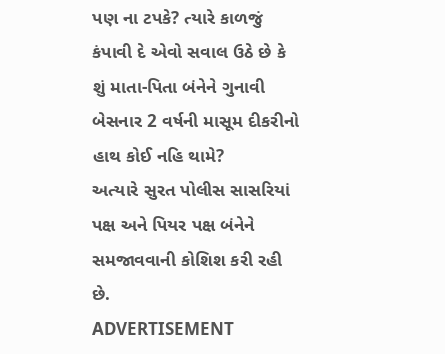પણ ના ટપકે? ત્યારે કાળજું કંપાવી દે એવો સવાલ ઉઠે છે કે શું માતા-પિતા બંનેને ગુનાવી બેસનાર 2 વર્ષની માસૂમ દીકરીનો હાથ કોઈ નહિ થામે?
અત્યારે સુરત પોલીસ સાસરિયાં પક્ષ અને પિયર પક્ષ બંનેને સમજાવવાની કોશિશ કરી રહી છે.
ADVERTISEMENT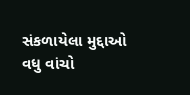સંકળાયેલા મુદ્દાઓ
વધુ વાંચો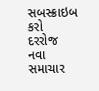સબસ્ક્રાઇબ કરો
દરરોજ નવા સમાચાર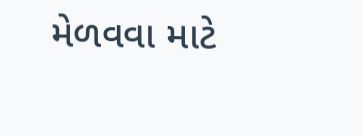મેળવવા માટે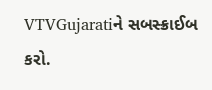VTVGujaratiને સબસ્ક્રાઈબ કરો.